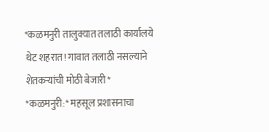*कळमनुरी तालुक्यात तलाठी कार्यालये थेट शहरात! गावात तलाठी नसल्याने शेतकऱ्यांची मोठी बेजारी*
*कळमनुरी:* महसूल प्रशासनाचा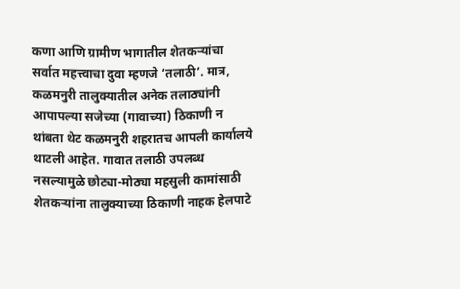कणा आणि ग्रामीण भागातील शेतकऱ्यांचा सर्वात महत्त्वाचा दुवा म्हणजे ‘तलाठी’. मात्र, कळमनुरी तालुक्यातील अनेक तलाठ्यांनी आपापल्या सजेच्या (गावाच्या) ठिकाणी न थांबता थेट कळमनुरी शहरातच आपली कार्यालये थाटली आहेत. गावात तलाठी उपलब्ध नसल्यामुळे छोट्या-मोठ्या महसुली कामांसाठी शेतकऱ्यांना तालुक्याच्या ठिकाणी नाहक हेलपाटे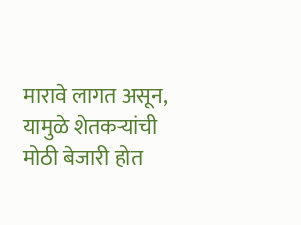मारावे लागत असून, यामुळे शेतकऱ्यांची मोठी बेजारी होत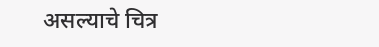असल्याचे चित्र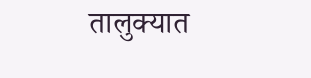तालुक्यात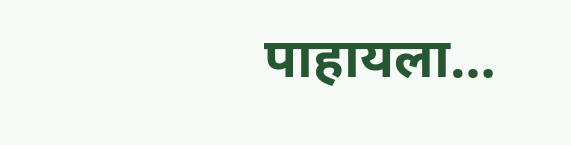पाहायला…